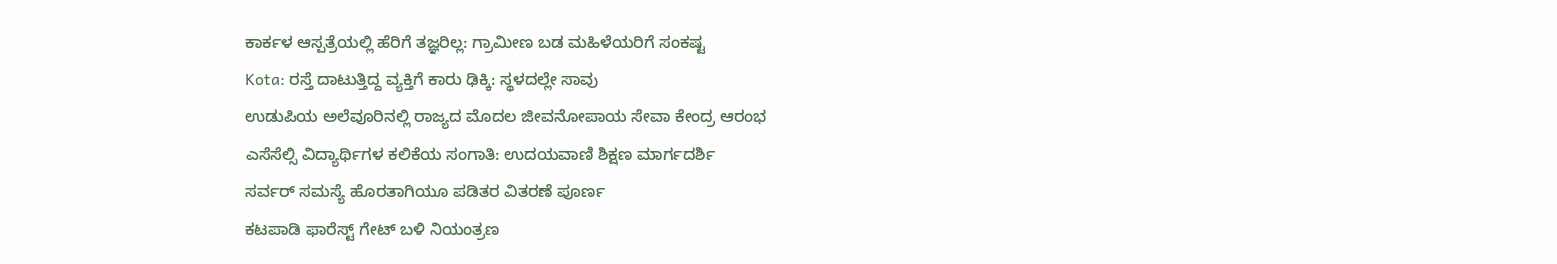ಕಾರ್ಕಳ ಆಸ್ಪತ್ರೆಯಲ್ಲಿ ಹೆರಿಗೆ ತಜ್ಞರಿಲ್ಲ: ಗ್ರಾಮೀಣ ಬಡ ಮಹಿಳೆಯರಿಗೆ ಸಂಕಷ್ಟ
Kota: ರಸ್ತೆ ದಾಟುತ್ತಿದ್ದ ವ್ಯಕ್ತಿಗೆ ಕಾರು ಢಿಕ್ಕಿ: ಸ್ಥಳದಲ್ಲೇ ಸಾವು
ಉಡುಪಿಯ ಅಲೆವೂರಿನಲ್ಲಿ ರಾಜ್ಯದ ಮೊದಲ ಜೀವನೋಪಾಯ ಸೇವಾ ಕೇಂದ್ರ ಆರಂಭ
ಎಸೆಸೆಲ್ಸಿ ವಿದ್ಯಾರ್ಥಿಗಳ ಕಲಿಕೆಯ ಸಂಗಾತಿ: ಉದಯವಾಣಿ ಶಿಕ್ಷಣ ಮಾರ್ಗದರ್ಶಿ
ಸರ್ವರ್ ಸಮಸ್ಯೆ ಹೊರತಾಗಿಯೂ ಪಡಿತರ ವಿತರಣೆ ಪೂರ್ಣ
ಕಟಪಾಡಿ ಫಾರೆಸ್ಟ್ ಗೇಟ್ ಬಳಿ ನಿಯಂತ್ರಣ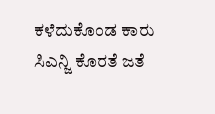ಕಳೆದುಕೊಂಡ ಕಾರು
ಸಿಎನ್ಜಿ ಕೊರತೆ ಜತೆ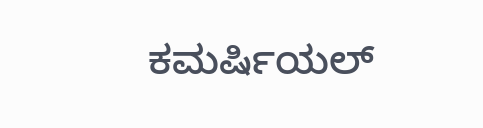ಕಮರ್ಷಿಯಲ್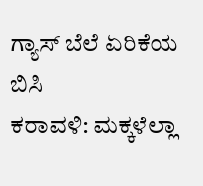ಗ್ಯಾಸ್ ಬೆಲೆ ಏರಿಕೆಯ ಬಿಸಿ
ಕರಾವಳಿ: ಮಕ್ಕಳೆಲ್ಲಾ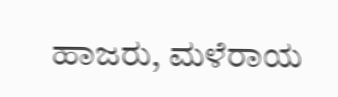ಹಾಜರು, ಮಳೆರಾಯ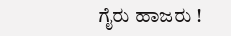ಗೈರು ಹಾಜರು !